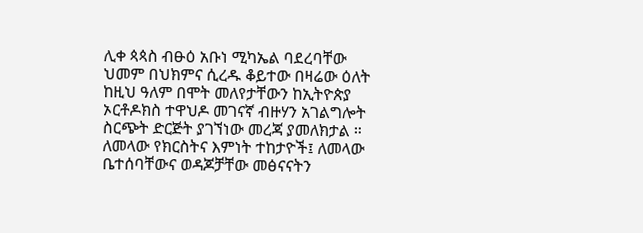ሊቀ ጳጳስ ብፁዕ አቡነ ሚካኤል ባደረባቸው ህመም በህክምና ሲረዱ ቆይተው በዛሬው ዕለት ከዚህ ዓለም በሞት መለየታቸውን ከኢትዮጵያ ኦርቶዶክስ ተዋህዶ መገናኛ ብዙሃን አገልግሎት ስርጭት ድርጅት ያገኘነው መረጃ ያመለክታል ።
ለመላው የክርስትና እምነት ተከታዮች፤ ለመላው ቤተሰባቸውና ወዳጆቻቸው መፅናናትን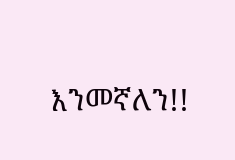እንመኛለን!!